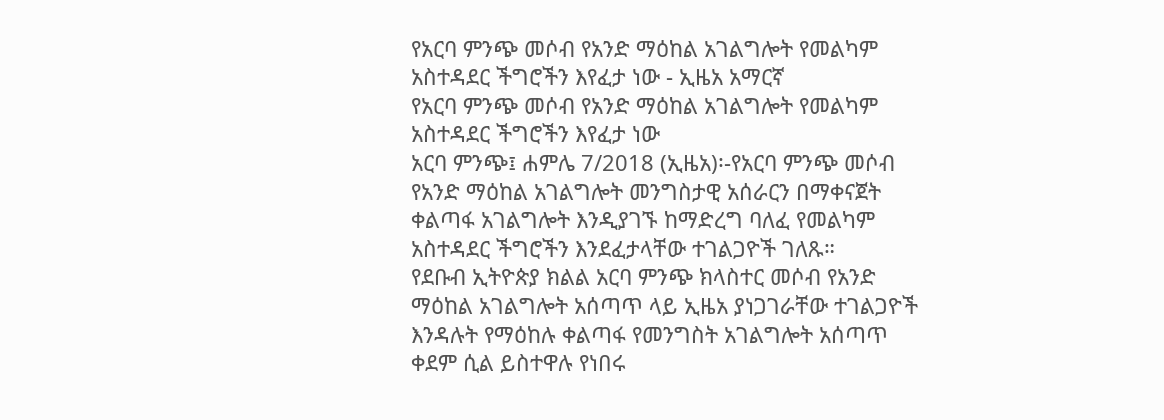የአርባ ምንጭ መሶብ የአንድ ማዕከል አገልግሎት የመልካም አስተዳደር ችግሮችን እየፈታ ነው - ኢዜአ አማርኛ
የአርባ ምንጭ መሶብ የአንድ ማዕከል አገልግሎት የመልካም አስተዳደር ችግሮችን እየፈታ ነው
አርባ ምንጭ፤ ሐምሌ 7/2018 (ኢዜአ)፡-የአርባ ምንጭ መሶብ የአንድ ማዕከል አገልግሎት መንግስታዊ አሰራርን በማቀናጀት ቀልጣፋ አገልግሎት እንዲያገኙ ከማድረግ ባለፈ የመልካም አስተዳደር ችግሮችን እንደፈታላቸው ተገልጋዮች ገለጹ።
የደቡብ ኢትዮጵያ ክልል አርባ ምንጭ ክላስተር መሶብ የአንድ ማዕከል አገልግሎት አሰጣጥ ላይ ኢዜአ ያነጋገራቸው ተገልጋዮች እንዳሉት የማዕከሉ ቀልጣፋ የመንግስት አገልግሎት አሰጣጥ ቀደም ሲል ይስተዋሉ የነበሩ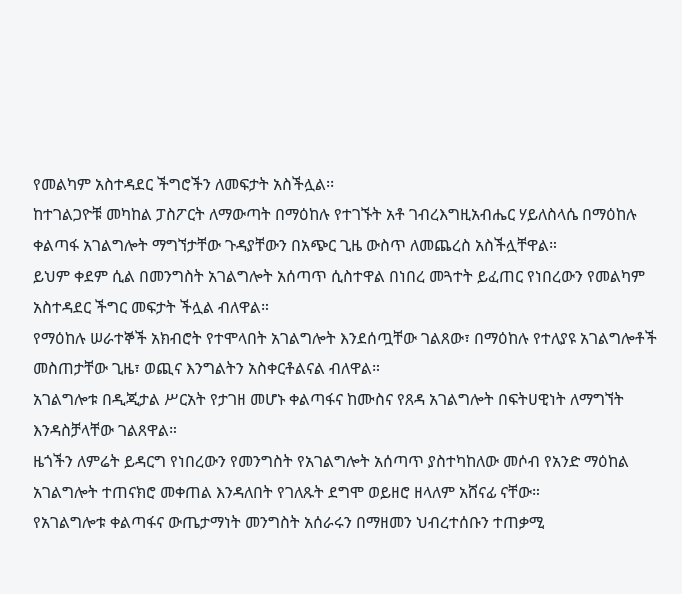የመልካም አስተዳደር ችግሮችን ለመፍታት አስችሏል፡፡
ከተገልጋዮቹ መካከል ፓስፖርት ለማውጣት በማዕከሉ የተገኙት አቶ ገብረእግዚአብሔር ሃይለስላሴ በማዕከሉ ቀልጣፋ አገልግሎት ማግኘታቸው ጉዳያቸውን በአጭር ጊዜ ውስጥ ለመጨረስ አስችሏቸዋል።
ይህም ቀደም ሲል በመንግስት አገልግሎት አሰጣጥ ሲስተዋል በነበረ መጓተት ይፈጠር የነበረውን የመልካም አስተዳደር ችግር መፍታት ችሏል ብለዋል።
የማዕከሉ ሠራተኞች አክብሮት የተሞላበት አገልግሎት እንደሰጧቸው ገልጸው፣ በማዕከሉ የተለያዩ አገልግሎቶች መስጠታቸው ጊዜ፣ ወጪና እንግልትን አስቀርቶልናል ብለዋል።
አገልግሎቱ በዲጂታል ሥርአት የታገዘ መሆኑ ቀልጣፋና ከሙስና የጸዳ አገልግሎት በፍትሀዊነት ለማግኘት እንዳስቻላቸው ገልጸዋል።
ዜጎችን ለምሬት ይዳርግ የነበረውን የመንግስት የአገልግሎት አሰጣጥ ያስተካከለው መሶብ የአንድ ማዕከል አገልግሎት ተጠናክሮ መቀጠል እንዳለበት የገለጹት ደግሞ ወይዘሮ ዘላለም አሸናፊ ናቸው።
የአገልግሎቱ ቀልጣፋና ውጤታማነት መንግስት አሰራሩን በማዘመን ህብረተሰቡን ተጠቃሚ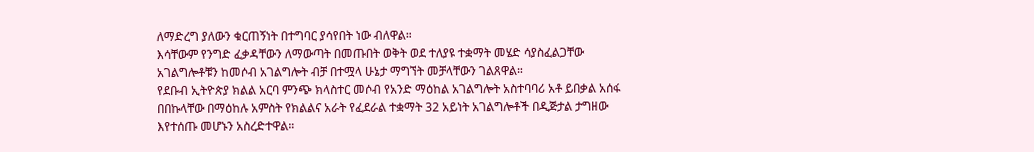ለማድረግ ያለውን ቁርጠኝነት በተግባር ያሳየበት ነው ብለዋል።
እሳቸውም የንግድ ፈቃዳቸውን ለማውጣት በመጡበት ወቅት ወደ ተለያዩ ተቋማት መሄድ ሳያስፈልጋቸው አገልግሎቶቹን ከመሶብ አገልግሎት ብቻ በተሟላ ሁኔታ ማግኘት መቻላቸውን ገልጸዋል።
የደቡብ ኢትዮጵያ ክልል አርባ ምንጭ ክላስተር መሶብ የአንድ ማዕከል አገልግሎት አስተባባሪ አቶ ይበቃል አሰፋ በበኩላቸው በማዕከሉ አምስት የክልልና አራት የፈደራል ተቋማት 32 አይነት አገልግሎቶች በዲጅታል ታግዘው እየተሰጡ መሆኑን አስረድተዋል።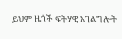ይህም ዜጎች ፍትሃዊ አገልግሎት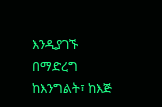እንዲያገኙ በማድረግ ከእንግልት፣ ከእጅ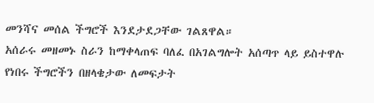መንሻና መሰል ችግሮች እንደታደጋቸው ገልጸዋል።
አሰራሩ መዘመኑ ስራን ከማቀላጠፍ ባለፈ በአገልግሎት አሰጣጥ ላይ ይስተዋሉ የነበሩ ችግሮችን በዘላቄታው ለመፍታት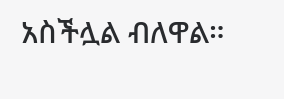አስችሏል ብለዋል።